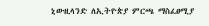ኒውዚላንድ ለኢትዮጵያ ምርጫ ማስፈፀሚያ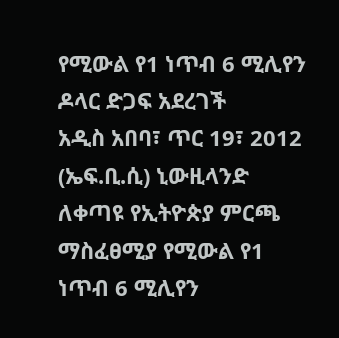የሚውል የ1 ነጥብ 6 ሚሊየን ዶላር ድጋፍ አደረገች
አዲስ አበባ፣ ጥር 19፣ 2012 (ኤፍ.ቢ.ሲ) ኒውዚላንድ ለቀጣዩ የኢትዮጵያ ምርጫ ማስፈፀሚያ የሚውል የ1 ነጥብ 6 ሚሊየን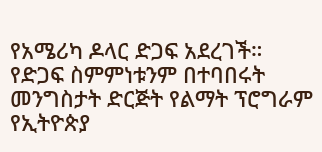የአሜሪካ ዶላር ድጋፍ አደረገች።
የድጋፍ ስምምነቱንም በተባበሩት መንግስታት ድርጅት የልማት ፕሮግራም የኢትዮጵያ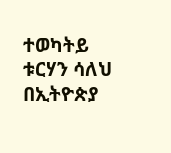ተወካትይ ቱርሃን ሳለህ በኢትዮጵያ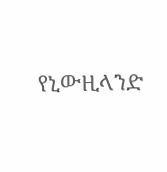የኒውዚላንድ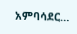አምባሳደር…